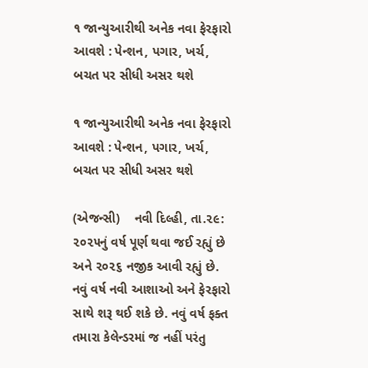૧ જાન્યુઆરીથી અનેક નવા ફેરફારો આવશે : પેન્શન, પગાર, ખર્ચ, બચત પર સીધી અસર થશે

૧ જાન્યુઆરીથી અનેક નવા ફેરફારો આવશે : પેન્શન, પગાર, ખર્ચ, બચત પર સીધી અસર થશે

(એજન્સી)    નવી દિલ્હી, તા.૨૯:
૨૦૨૫નું વર્ષ પૂર્ણ થવા જઈ રહ્યું છે અને ૨૦૨૬ નજીક આવી રહ્યું છે. નવું વર્ષ નવી આશાઓ અને ફેરફારો સાથે શરૂ થઈ શકે છે. નવું વર્ષ ફક્ત તમારા કેલેન્ડરમાં જ નહીં પરંતુ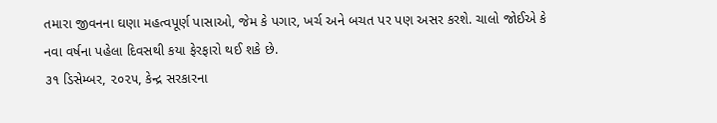તમારા જીવનના ઘણા મહત્વપૂર્ણ પાસાઓ, જેમ કે પગાર, ખર્ચ અને બચત પર પણ અસર કરશે. ચાલો જોઈએ કે નવા વર્ષના પહેલા દિવસથી કયા ફેરફારો થઈ શકે છે.
૩૧ ડિસેમ્બર, ૨૦૨૫, કેન્દ્ર સરકારના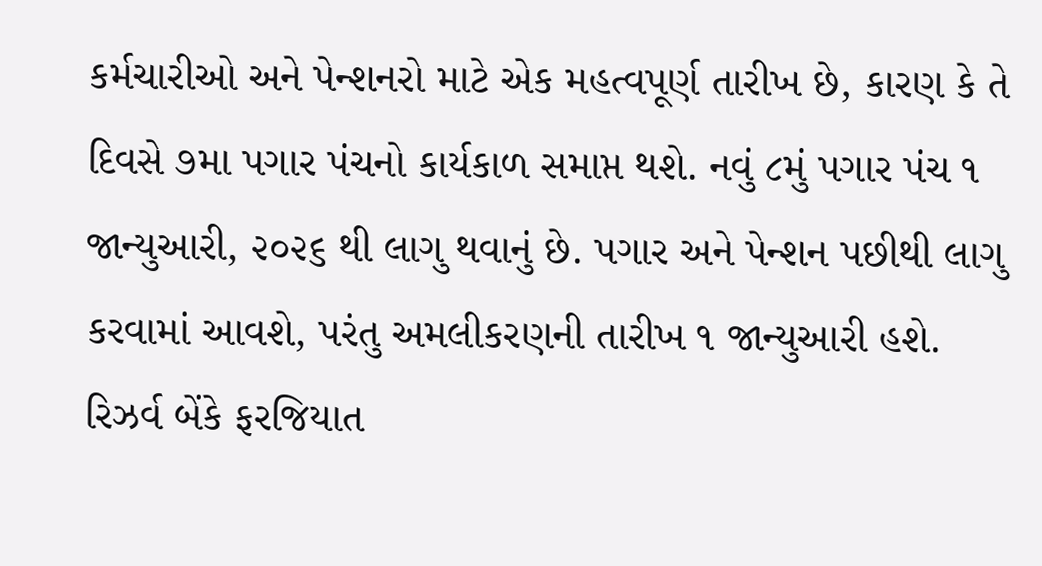કર્મચારીઓ અને પેન્શનરો માટે એક મહત્વપૂર્ણ તારીખ છે, કારણ કે તે દિવસે ૭મા પગાર પંચનો કાર્યકાળ સમાપ્ત થશે. નવું ૮મું પગાર પંચ ૧ જાન્યુઆરી, ૨૦૨૬ થી લાગુ થવાનું છે. પગાર અને પેન્શન પછીથી લાગુ કરવામાં આવશે, પરંતુ અમલીકરણની તારીખ ૧ જાન્યુઆરી હશે.
રિઝર્વ બેંકે ફરજિયાત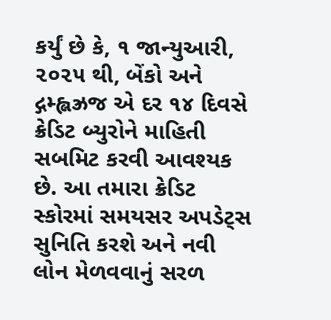કર્યું છે કે, ૧ જાન્યુઆરી, ૨૦૨૫ થી, બેંકો અને દ્ગમ્હ્લઝ્રજ એ દર ૧૪ દિવસે ક્રેડિટ બ્યુરોને માહિતી સબમિટ કરવી આવશ્યક છે. આ તમારા ક્રેડિટ સ્કોરમાં સમયસર અપડેટ્સ સુનિતિ કરશે અને નવી લોન મેળવવાનું સરળ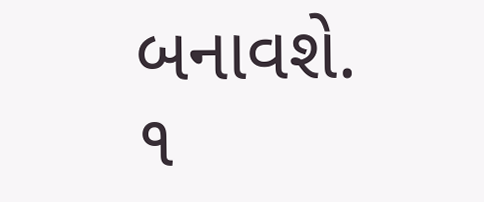બનાવશે.
૧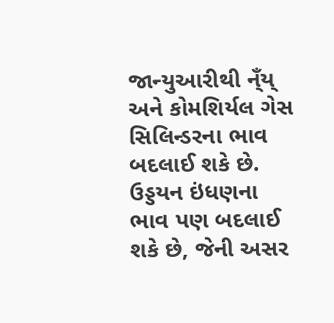જાન્યુઆરીથી ન્ઁય્ અને કોમશિર્યલ ગેસ સિલિન્ડરના ભાવ બદલાઈ શકે છે. ઉડ્ડયન ઇંધણના ભાવ પણ બદલાઈ શકે છે, જેની અસર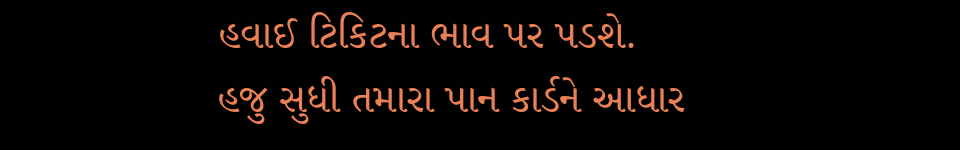હવાઈ ટિકિટના ભાવ પર પડશે.
હજુ સુધી તમારા પાન કાર્ડને આધાર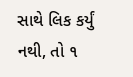સાથે લિક કર્યું નથી, તો ૧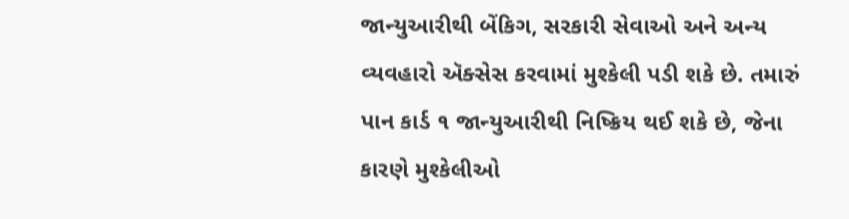જાન્યુઆરીથી બેંકિગ, સરકારી સેવાઓ અને અન્ય વ્યવહારો ઍક્સેસ કરવામાં મુશ્કેલી પડી શકે છે. તમારું પાન કાર્ડ ૧ જાન્યુઆરીથી નિષ્ક્રિય થઈ શકે છે, જેના કારણે મુશ્કેલીઓ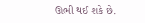ઊભી થઈ શકે છે.